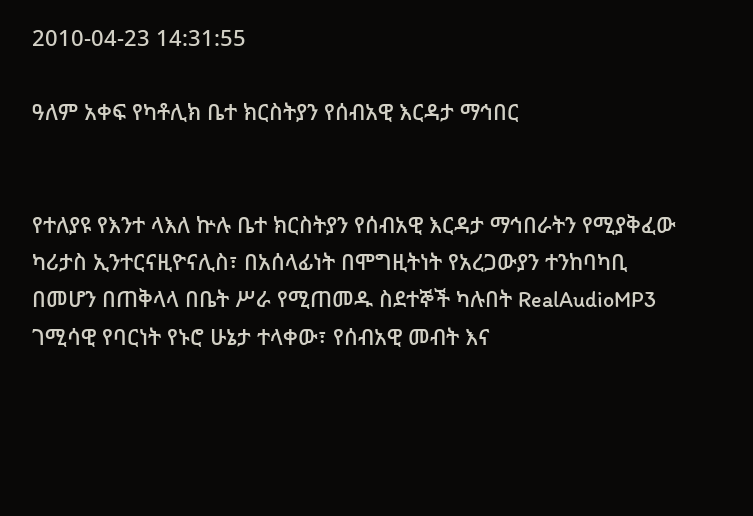2010-04-23 14:31:55

ዓለም አቀፍ የካቶሊክ ቤተ ክርስትያን የሰብአዊ እርዳታ ማኅበር


የተለያዩ የእንተ ላእለ ኵሉ ቤተ ክርስትያን የሰብአዊ እርዳታ ማኅበራትን የሚያቅፈው ካሪታስ ኢንተርናዚዮናሊስ፣ በአሰላፊነት በሞግዚትነት የአረጋውያን ተንከባካቢ በመሆን በጠቅላላ በቤት ሥራ የሚጠመዱ ስደተኞች ካሉበት RealAudioMP3 ገሚሳዊ የባርነት የኑሮ ሁኔታ ተላቀው፣ የሰብአዊ መብት እና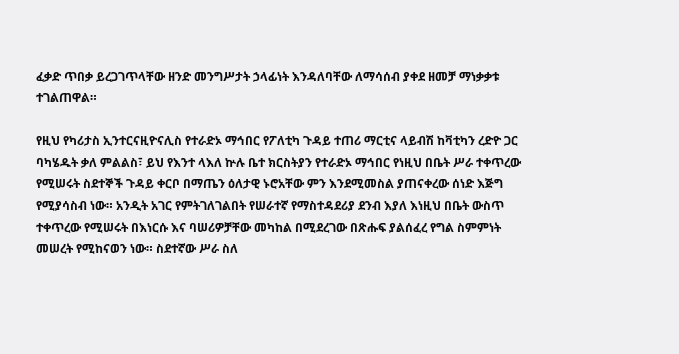ፈቃድ ጥበቃ ይረጋገጥላቸው ዘንድ መንግሥታት ኃላፊነት እንዳለባቸው ለማሳሰብ ያቀደ ዘመቻ ማነቃቃቱ ተገልጠዋል።

የዚህ የካሪታስ ኢንተርናዚዮናሊስ የተራድኦ ማኅበር የፖለቲካ ጉዳይ ተጠሪ ማርቲና ላይብሽ ከቫቲካን ረድዮ ጋር ባካሄዱት ቃለ ምልልስ፣ ይህ የእንተ ላእለ ኵሉ ቤተ ክርስትያን የተራድኦ ማኅበር የነዚህ በቤት ሥራ ተቀጥረው የሚሠሩት ስደተኞች ጉዳይ ቀርቦ በማጤን ዕለታዊ ኑሮአቸው ምን እንደሚመስል ያጠናቀረው ሰነድ እጅግ የሚያሳስብ ነው። አንዲት አገር የምትገለገልበት የሠራተኛ የማስተዳደሪያ ደንብ እያለ እነዚህ በቤት ውስጥ ተቀጥረው የሚሠሩት በእነርሱ እና ባሠሪዎቻቸው መካከል በሚደረገው በጽሑፍ ያልሰፈረ የግል ስምምነት መሠረት የሚከናወን ነው። ስደተኛው ሥራ ስለ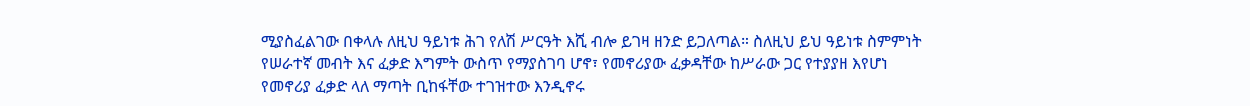ሚያስፈልገው በቀላሉ ለዚህ ዓይነቱ ሕገ የለሽ ሥርዓት እሺ ብሎ ይገዛ ዘንድ ይጋለጣል። ስለዚህ ይህ ዓይነቱ ስምምነት የሠራተኛ መብት እና ፈቃድ እግምት ውስጥ የማያስገባ ሆኖ፣ የመኖሪያው ፈቃዳቸው ከሥራው ጋር የተያያዘ እየሆነ የመኖሪያ ፈቃድ ላለ ማጣት ቢከፋቸው ተገዝተው እንዲኖሩ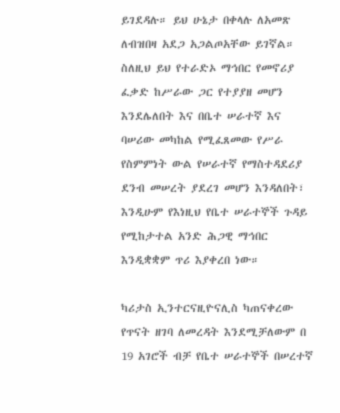ይገደዳሉ። ይህ ሁኔታ በቀላሉ ለአመጽ ለብዝበዛ አደጋ አጋልጦአቸው ይገኛል። ስለዚህ ይህ የተራድኦ ማኅበር የመኖሪያ ፈቃድ ከሥራው ጋር የተያያዘ መሆን እንደሌለበት እና በቤተ ሠራተኛ እና ባሠሪው መካከል የሚፈጸመው የሥራ የስምምነት ውል የሠራተኛ የማስተዳደሪያ ደንብ መሠረት ያደረገ መሆን እንዳለበት፣ እንዲሁም የእነዚህ የቤተ ሠራተኞች ጉዳይ የሚከታተል አንድ ሕጋዊ ማኅበር እንዲቋቋም ጥሪ እያቀረበ ነው።

ካሪታስ ኢንተርናዚዮናሊስ ካጠናቀረው የጥናት ዘገባ ለመረዳት እንደሚቻለውም በ 19 አገሮች ብቻ የቤተ ሠራተኞች በሠረተኛ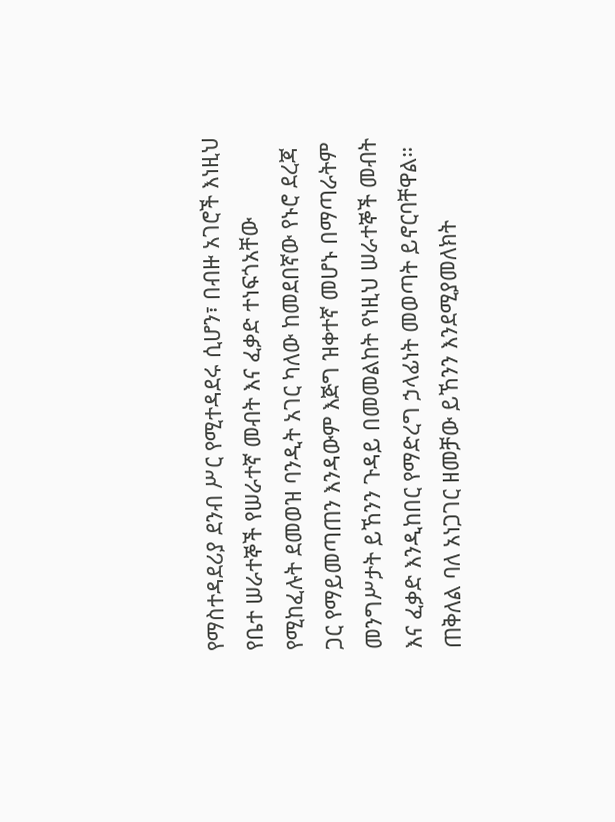የማስተዳደሪያ ደንብ ሥር የሚተዳደሩ ሲሆን፣ በብዙ አገሮች እነዚህ የቤተ ሠራተኞች የሠራተኛ መብት እና ፈቃድ ተነፍጎአቸው የሚከፈሉት ደመወዝ ባንዲት አገር ካለው ከመደበኛው የኑሮ ደረጃ ጋር የማይመጣጠን እንዳውም እጅግ ዝቀተኛ መሆኑ በማጣራትም መንግሥታት ይኸንን ጉዳይ በመመልከት የነዚህ ሠራተኞች መብት እና ፈቃድ እንዲከበር የማድረግ ኃላፊነት መወጣት ይኖርባቸዋል። ጠቅለል ባለ አነጋገር ዘመቻው ይኸንን እንደሚያመለክት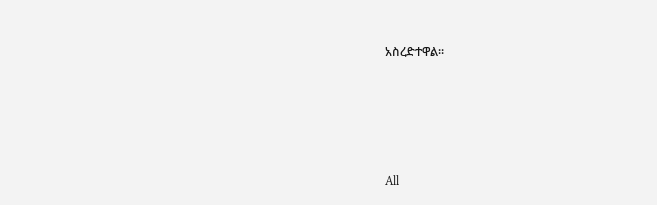አስረድተዋል።








All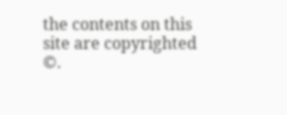the contents on this site are copyrighted ©.